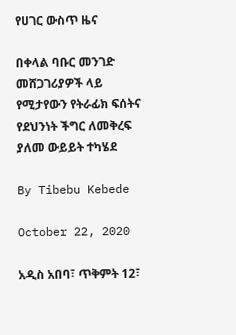የሀገር ውስጥ ዜና

በቀላል ባቡር መንገድ መሸጋገሪያዎች ላይ የሚታየውን የትራፊክ ፍሰትና የደህንነት ችግር ለመቅረፍ ያለመ ውይይት ተካሄደ

By Tibebu Kebede

October 22, 2020

አዲስ አበባ፣ ጥቅምት 12፣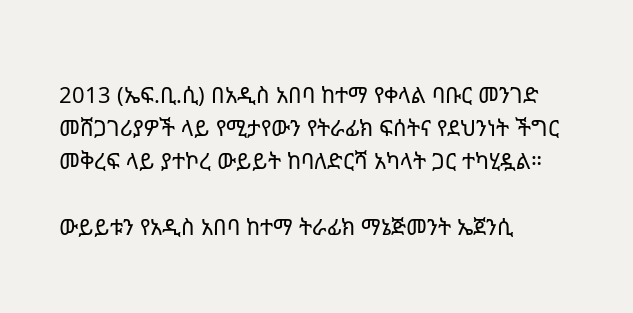2013 (ኤፍ.ቢ.ሲ) በአዲስ አበባ ከተማ የቀላል ባቡር መንገድ መሸጋገሪያዎች ላይ የሚታየውን የትራፊክ ፍሰትና የደህንነት ችግር መቅረፍ ላይ ያተኮረ ውይይት ከባለድርሻ አካላት ጋር ተካሂዷል።

ውይይቱን የአዲስ አበባ ከተማ ትራፊክ ማኔጅመንት ኤጀንሲ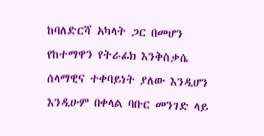ከባለድርሻ አካላት ጋር በመሆን የከተማዋን የትራፊክ እንቅስቃሴ ሰላማዊና ተቀባይነት ያለው እንዲሆን እንዲሁም በቀላል ባቡር መንገድ ላይ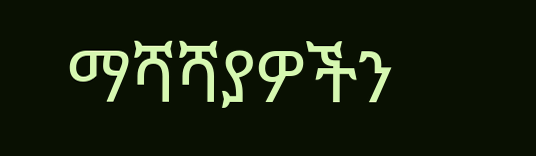ማሻሻያዎችን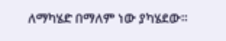ለማካሄድ በማለም ነው ያካሄደው።